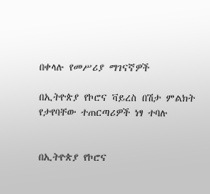በቀላሉ የመሥሪያ ማገናኛዎች

በኢትዮጵያ የኮሮና ቫይረስ በሽታ ምልክት የታየባቸው ተጠርጣሪዎች ነፃ ተባሉ


በኢትዮጵያ የኮሮና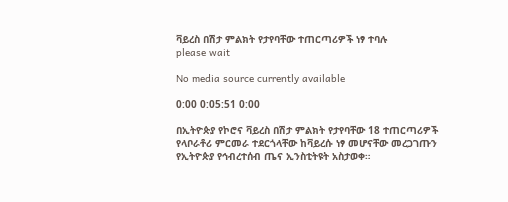ቫይረስ በሽታ ምልክት የታየባቸው ተጠርጣሪዎች ነፃ ተባሉ
please wait

No media source currently available

0:00 0:05:51 0:00

በኢትዮጵያ የኮሮና ቫይረስ በሽታ ምልክት የታየባቸው 18 ተጠርጣሪዎች የላቦራቶሪ ምርመራ ተደርጎላቸው ከቫይረሱ ነፃ መሆናቸው መረጋገጡን የኢትዮጵያ የኅብረተሰብ ጤና ኢንስቲትዩት አስታወቀ።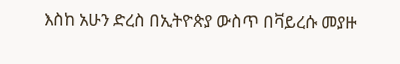እስከ አሁን ድረስ በኢትዮጵያ ውስጥ በቫይረሱ መያዙ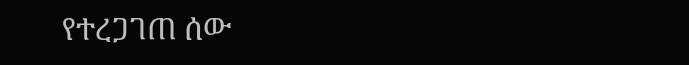የተረጋገጠ ሰው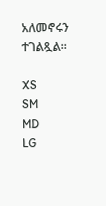አለመኖሩን ተገልጿል።

XS
SM
MD
LG